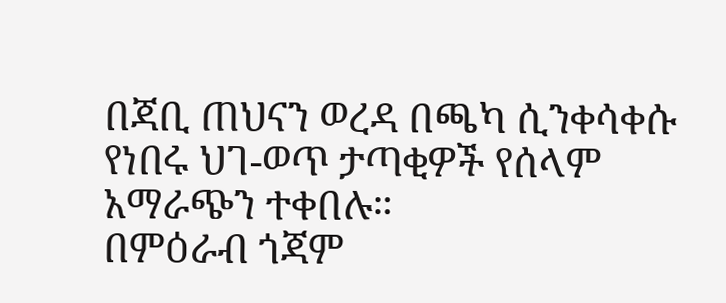በጃቢ ጠህናን ወረዳ በጫካ ሲንቀሳቀሱ የነበሩ ህገ-ወጥ ታጣቂዎች የሰላም አማራጭን ተቀበሉ።
በምዕራብ ጎጃም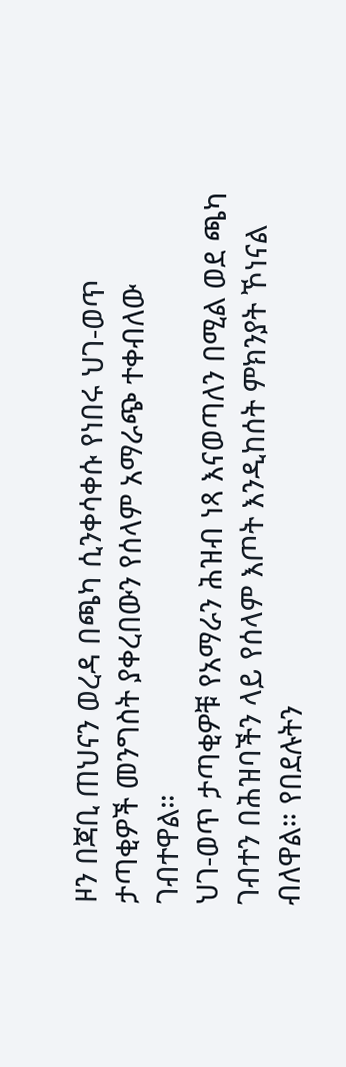ዞን በጃቢ ጠህናን ወረዳ በጫካ ሲንቀሳቀሱ የነበሩ ህገ-ወጥ ታጣቂዎች መንግስት ያቀረበውን የሰላም አማራጭ ተቀብለው ገብተዋል።
ህገ-ወጥ ታጣቂዎቹ የአማራን ሕዝብ ነጻ እናወጣለን በሚል ወደ ጫካ ገብተን በሕዝባችን ላይ የሰላም እጦት እንዲከሰት ምክንያት ኾነናል ብለዋል። የበደሉትን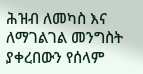ሕዝብ ለመካስ እና ለማገልገል መንግስት ያቀረበውን የሰላም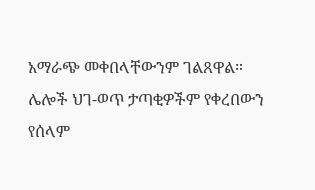አማራጭ መቀበላቸውንም ገልጸዋል።
ሌሎች ህገ-ወጥ ታጣቂዎችም የቀረበውን የሰላም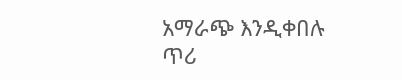አማራጭ እንዲቀበሉ ጥሪ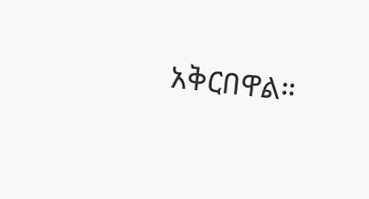አቅርበዋል።